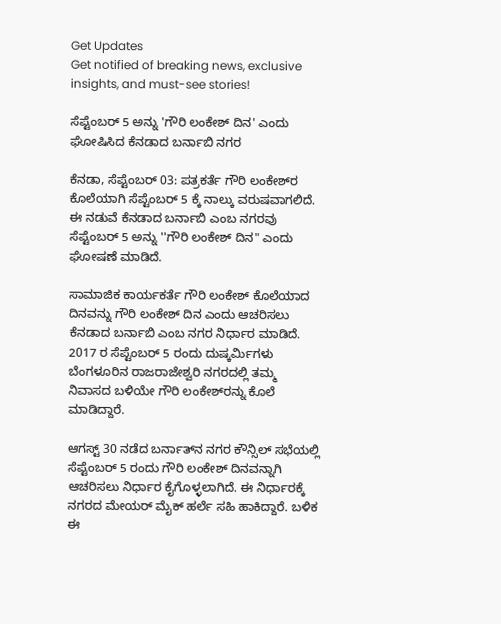Get Updates
Get notified of breaking news, exclusive insights, and must-see stories!

ಸೆಪ್ಟೆಂಬರ್‌ 5 ಅನ್ನು 'ಗೌರಿ ಲಂಕೇಶ್‌ ದಿನ' ಎಂದು ಘೋಷಿಸಿದ ಕೆನಡಾದ ಬರ್ನಾಬಿ ನಗರ

ಕೆನಡಾ, ಸೆಪ್ಟೆಂಬರ್‌ 03: ಪತ್ರಕರ್ತೆ ಗೌರಿ ಲಂಕೇಶ್‌ರ ಕೊಲೆಯಾಗಿ ಸೆಪ್ಟೆಂಬರ್‌ 5 ಕ್ಕೆ ನಾಲ್ಕು ವರುಷವಾಗಲಿದೆ. ಈ ನಡುವೆ ಕೆನಡಾದ ಬರ್ನಾಬಿ ಎಂಬ ನಗರವು ಸೆಪ್ಟೆಂಬರ್‌ 5 ಅನ್ನು ''ಗೌರಿ ಲಂಕೇಶ್‌ ದಿನ" ಎಂದು ಘೋಷಣೆ ಮಾಡಿದೆ.

ಸಾಮಾಜಿಕ ಕಾರ್ಯಕರ್ತೆ ಗೌರಿ ಲಂಕೇಶ್‌ ಕೊಲೆಯಾದ ದಿನವನ್ನು ಗೌರಿ ಲಂಕೇಶ್‌ ದಿನ ಎಂದು ಆಚರಿಸಲು ಕೆನಡಾದ ಬರ್ನಾಬಿ ಎಂಬ ನಗರ ನಿರ್ಧಾರ ಮಾಡಿದೆ. 2017 ರ ಸೆಪ್ಟೆಂಬರ್‌ 5 ರಂದು ದುಷ್ಕರ್ಮಿಗಳು ಬೆಂಗಳೂರಿನ ರಾಜರಾಜೇಶ್ವರಿ ನಗರದಲ್ಲಿ ತಮ್ಮ ನಿವಾಸದ ಬಳಿಯೇ ಗೌರಿ ಲಂಕೇಶ್‌ರನ್ನು ಕೊಲೆ ಮಾಡಿದ್ದಾರೆ.

ಆಗಸ್ಟ್‌‌ 30 ನಡೆದ ಬರ್ನಾತ್‌ನ ನಗರ ಕೌನ್ಸಿಲ್‌ ಸಭೆಯಲ್ಲಿ ಸೆಪ್ಟೆಂಬರ್‌ 5 ರಂದು ಗೌರಿ ಲಂಕೇಶ್‌ ದಿನವನ್ನಾಗಿ ಆಚರಿಸಲು ನಿರ್ಧಾರ ಕೈಗೊಳ್ಳಲಾಗಿದೆ. ಈ ನಿರ್ಧಾರಕ್ಕೆ ನಗರದ ಮೇಯರ್‌ ಮೈಕ್‌ ಹರ್ಲೆ ಸಹಿ ಹಾಕಿದ್ದಾರೆ. ಬಳಿಕ ಈ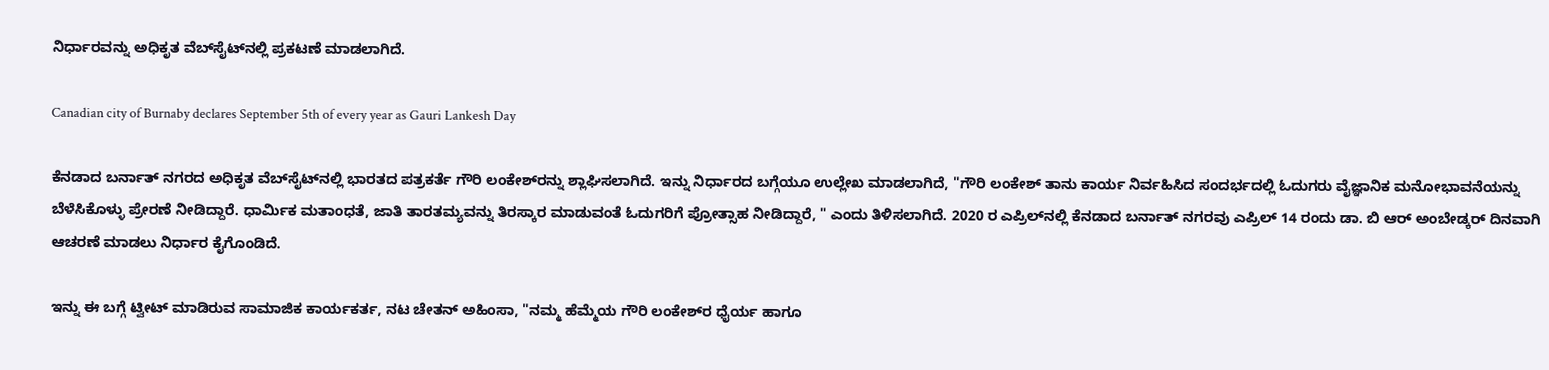ನಿರ್ಧಾರವನ್ನು ಅಧಿಕೃತ ವೆಬ್‌ಸೈಟ್‌ನಲ್ಲಿ ಪ್ರಕಟಣೆ ಮಾಡಲಾಗಿದೆ.

Canadian city of Burnaby declares September 5th of every year as Gauri Lankesh Day

ಕೆನಡಾದ ಬರ್ನಾತ್‌ ನಗರದ ಅಧಿಕೃತ ವೆಬ್‌ಸೈಟ್‌ನಲ್ಲಿ ಭಾರತದ ಪತ್ರಕರ್ತೆ ಗೌರಿ ಲಂಕೇಶ್‌ರನ್ನು ಶ್ಲಾಘಿಸಲಾಗಿದೆ. ಇನ್ನು ನಿರ್ಧಾರದ ಬಗ್ಗೆಯೂ ಉಲ್ಲೇಖ ಮಾಡಲಾಗಿದೆ, "ಗೌರಿ ಲಂಕೇಶ್‌ ತಾನು ಕಾರ್ಯ ನಿರ್ವಹಿಸಿದ ಸಂದರ್ಭದಲ್ಲಿ ಓದುಗರು ವೈಜ್ಞಾನಿಕ ಮನೋಭಾವನೆಯನ್ನು ಬೆಳೆಸಿಕೊಳ್ಳು ಪ್ರೇರಣೆ ನೀಡಿದ್ದಾರೆ. ಧಾರ್ಮಿಕ ಮತಾಂಧತೆ, ಜಾತಿ ತಾರತಮ್ಯವನ್ನು ತಿರಸ್ಕಾರ ಮಾಡುವಂತೆ ಓದುಗರಿಗೆ ಪ್ರೋತ್ಸಾಹ ನೀಡಿದ್ದಾರೆ, " ಎಂದು ತಿಳಿಸಲಾಗಿದೆ. 2020 ರ ಎಪ್ರಿಲ್‌ನಲ್ಲಿ ಕೆನಡಾದ ಬರ್ನಾತ್‌ ನಗರವು ಎಪ್ರಿಲ್‌ 14 ರಂದು ಡಾ. ಬಿ ಆರ್‌ ಅಂಬೇಡ್ಕರ್‌ ದಿನವಾಗಿ ಆಚರಣೆ ಮಾಡಲು ನಿರ್ಧಾರ ಕೈಗೊಂಡಿದೆ.

ಇನ್ನು ಈ ಬಗ್ಗೆ ಟ್ವೀಟ್‌ ಮಾಡಿರುವ ಸಾಮಾಜಿಕ ಕಾರ್ಯಕರ್ತ, ನಟ ಚೇತನ್‌ ಅಹಿಂಸಾ, "ನಮ್ಮ ಹೆಮ್ಮೆಯ ಗೌರಿ ಲಂಕೇಶ್‌ರ ಧೈರ್ಯ ಹಾಗೂ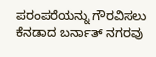ಪರಂಪರೆಯನ್ನು ಗೌರವಿಸಲು ಕೆನಡಾದ ಬರ್ನಾತ್‌ ನಗರವು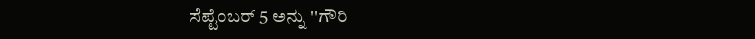ಸೆಪ್ಟೆಂಬರ್‌ 5 ಅನ್ನು ''ಗೌರಿ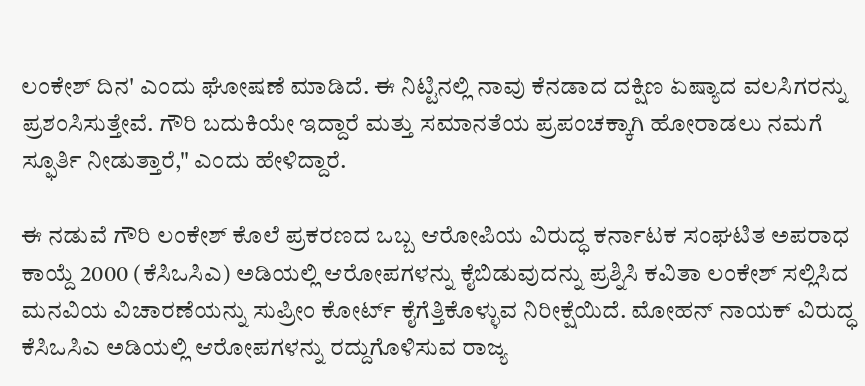ಲಂಕೇಶ್‌ ದಿನ' ಎಂದು ಘೋಷಣೆ ಮಾಡಿದೆ. ಈ ನಿಟ್ಟಿನಲ್ಲಿ ನಾವು ಕೆನಡಾದ ದಕ್ಷಿಣ ಏಷ್ಯಾದ ವಲಸಿಗರನ್ನು ಪ್ರಶಂಸಿಸುತ್ತೇವೆ. ಗೌರಿ ಬದುಕಿಯೇ ಇದ್ದಾರೆ ಮತ್ತು ಸಮಾನತೆಯ ಪ್ರಪಂಚಕ್ಕಾಗಿ ಹೋರಾಡಲು ನಮಗೆ ಸ್ಫೂರ್ತಿ ನೀಡುತ್ತಾರೆ," ಎಂದು ಹೇಳಿದ್ದಾರೆ.

ಈ ನಡುವೆ ಗೌರಿ ಲಂಕೇಶ್‌ ಕೊಲೆ ಪ್ರಕರಣದ ಒಬ್ಬ ಆರೋಪಿಯ ವಿರುದ್ಧ ಕರ್ನಾಟಕ ಸಂಘಟಿತ ಅಪರಾಧ ಕಾಯ್ದೆ 2000 (ಕೆಸಿಒಸಿಎ) ಅಡಿಯಲ್ಲಿ ಆರೋಪಗಳನ್ನು ಕೈಬಿಡುವುದನ್ನು ಪ್ರಶ್ನಿಸಿ ಕವಿತಾ ಲಂಕೇಶ್ ಸಲ್ಲಿಸಿದ ಮನವಿಯ ವಿಚಾರಣೆಯನ್ನು ಸುಪ್ರೀಂ ಕೋರ್ಟ್ ಕೈಗೆತ್ತಿಕೊಳ್ಳುವ ನಿರೀಕ್ಷೆಯಿದೆ. ಮೋಹನ್ ನಾಯಕ್ ವಿರುದ್ಧ ಕೆಸಿಒಸಿಎ ಅಡಿಯಲ್ಲಿ ಆರೋಪಗಳನ್ನು ರದ್ದುಗೊಳಿಸುವ ರಾಜ್ಯ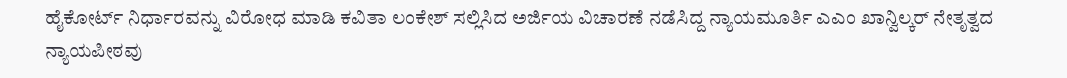ಹೈಕೋರ್ಟ್ ನಿರ್ಧಾರವನ್ನು ವಿರೋಧ ಮಾಡಿ ಕವಿತಾ ಲಂಕೇಶ್‌ ಸಲ್ಲಿಸಿದ ಅರ್ಜಿಯ ವಿಚಾರಣೆ ನಡೆಸಿದ್ದ ನ್ಯಾಯಮೂರ್ತಿ ಎಎಂ ಖಾನ್ವಿಲ್ಕರ್ ನೇತೃತ್ವದ ನ್ಯಾಯಪೀಠವು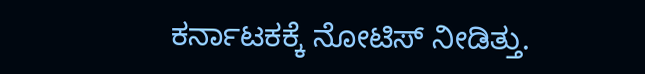ಕರ್ನಾಟಕಕ್ಕೆ ನೋಟಿಸ್ ನೀಡಿತ್ತು.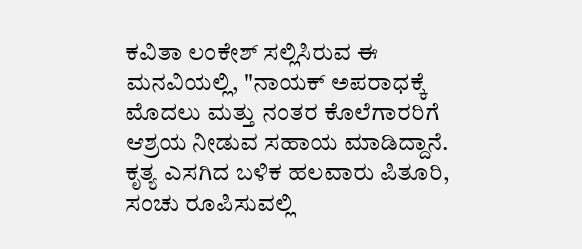ಕವಿತಾ ಲಂಕೇಶ್‌ ಸಲ್ಲಿಸಿರುವ ಈ ಮನವಿಯಲ್ಲಿ, "ನಾಯಕ್ ಅಪರಾಧಕ್ಕೆ ಮೊದಲು ಮತ್ತು ನಂತರ ಕೊಲೆಗಾರರಿಗೆ ಆಶ್ರಯ ನೀಡುವ ಸಹಾಯ ಮಾಡಿದ್ದಾನೆ. ಕೃತ್ಯ ಎಸಗಿದ ಬಳಿಕ ಹಲವಾರು ಪಿತೂರಿ, ಸಂಚು ರೂಪಿಸುವಲ್ಲಿ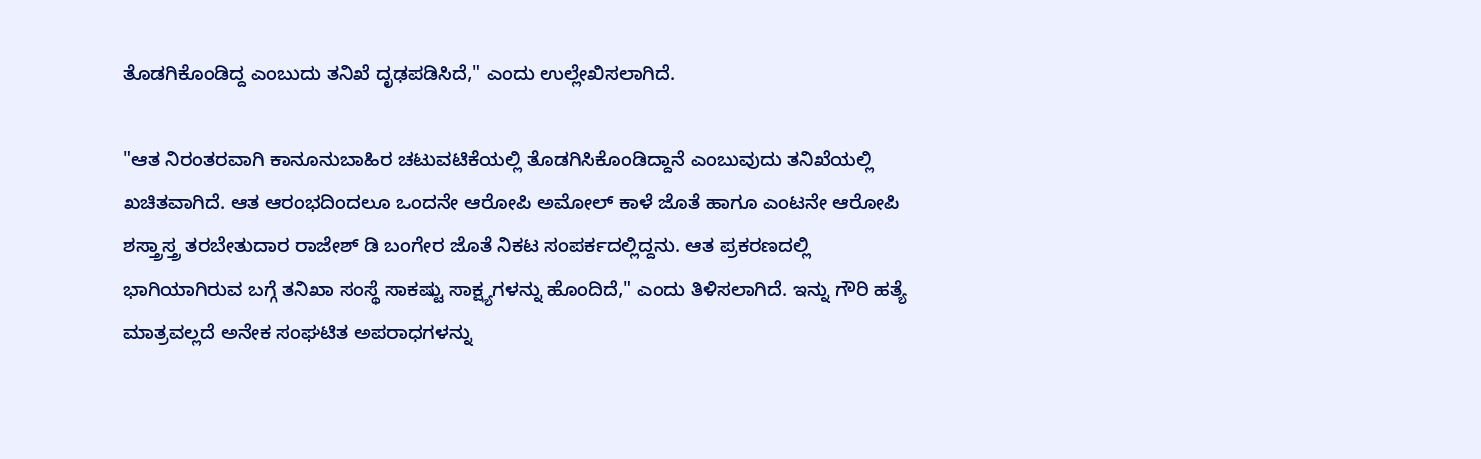ತೊಡಗಿಕೊಂಡಿದ್ದ ಎಂಬುದು ತನಿಖೆ ದೃಢಪಡಿಸಿದೆ," ಎಂದು ಉಲ್ಲೇಖಿಸಲಾಗಿದೆ.

"ಆತ ನಿರಂತರವಾಗಿ ಕಾನೂನುಬಾಹಿರ ಚಟುವಟಿಕೆಯಲ್ಲಿ ತೊಡಗಿಸಿಕೊಂಡಿದ್ದಾನೆ ಎಂಬುವುದು ತನಿಖೆಯಲ್ಲಿ ಖಚಿತವಾಗಿದೆ. ಆತ ಆರಂಭದಿಂದಲೂ ಒಂದನೇ ಆರೋಪಿ ಅಮೋಲ್‌ ಕಾಳೆ ಜೊತೆ ಹಾಗೂ ಎಂಟನೇ ಆರೋಪಿ ಶಸ್ತ್ರಾಸ್ತ್ರ ತರಬೇತುದಾರ ರಾಜೇಶ್‌ ಡಿ ಬಂಗೇರ ಜೊತೆ ನಿಕಟ ಸಂಪರ್ಕದಲ್ಲಿದ್ದನು. ಆತ ಪ್ರಕರಣದಲ್ಲಿ ಭಾಗಿಯಾಗಿರುವ ಬಗ್ಗೆ ತನಿಖಾ ಸಂಸ್ಥೆ ಸಾಕಷ್ಟು ಸಾಕ್ಷ್ಯಗಳನ್ನು ಹೊಂದಿದೆ," ಎಂದು ತಿಳಿಸಲಾಗಿದೆ. ಇನ್ನು ಗೌರಿ ಹತ್ಯೆ ಮಾತ್ರವಲ್ಲದೆ ಅನೇಕ ಸಂಘಟಿತ ಅಪರಾಧಗಳನ್ನು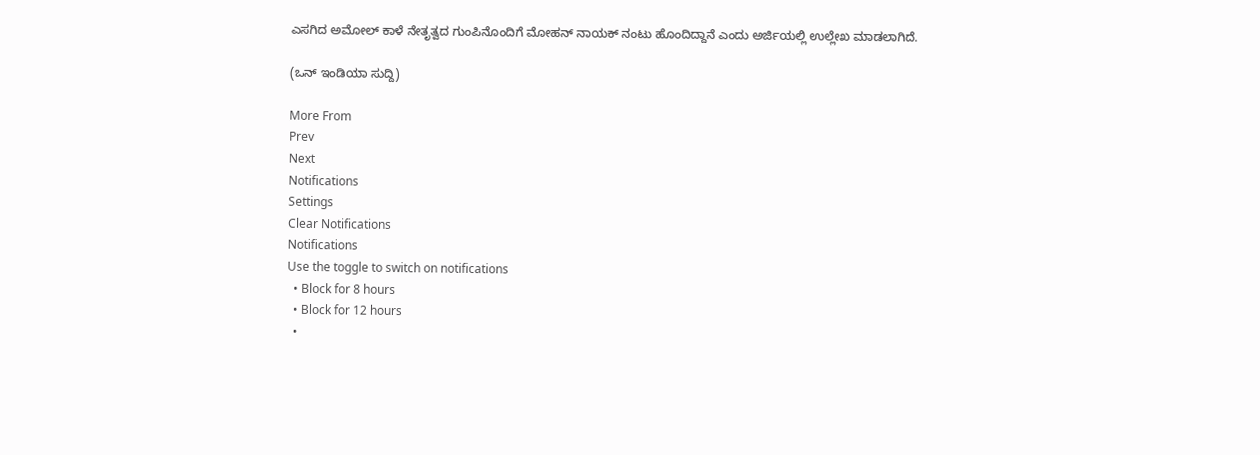ಎಸಗಿದ ಅಮೋಲ್‌ ಕಾಳೆ ನೇತೃತ್ವದ ಗುಂಪಿನೊಂದಿಗೆ ಮೋಹನ್‌ ನಾಯಕ್‌ ನಂಟು ಹೊಂದಿದ್ದಾನೆ ಎಂದು ಅರ್ಜಿಯಲ್ಲಿ ಉಲ್ಲೇಖ ಮಾಡಲಾಗಿದೆ.

(ಒನ್ ಇಂಡಿಯಾ ಸುದ್ದಿ)

More From
Prev
Next
Notifications
Settings
Clear Notifications
Notifications
Use the toggle to switch on notifications
  • Block for 8 hours
  • Block for 12 hours
  •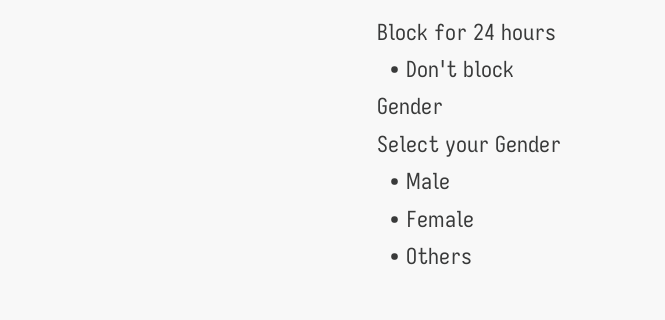Block for 24 hours
  • Don't block
Gender
Select your Gender
  • Male
  • Female
  • Others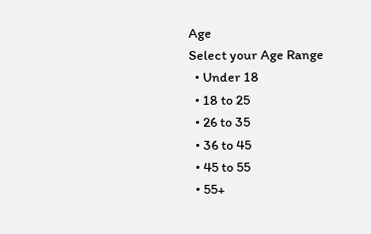Age
Select your Age Range
  • Under 18
  • 18 to 25
  • 26 to 35
  • 36 to 45
  • 45 to 55
  • 55+